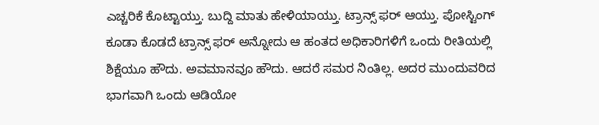ಎಚ್ಚರಿಕೆ ಕೊಟ್ಟಾಯ್ತು. ಬುದ್ದಿ ಮಾತು ಹೇಳಿಯಾಯ್ತು. ಟ್ರಾನ್ಸ್ ಫರ್ ಆಯ್ತು. ಪೋಸ್ಟಿಂಗ್ ಕೂಡಾ ಕೊಡದೆ ಟ್ರಾನ್ಸ್ ಫರ್ ಅನ್ನೋದು ಆ ಹಂತದ ಅಧಿಕಾರಿಗಳಿಗೆ ಒಂದು ರೀತಿಯಲ್ಲಿ ಶಿಕ್ಷೆಯೂ ಹೌದು. ಅವಮಾನವೂ ಹೌದು. ಆದರೆ ಸಮರ ನಿಂತಿಲ್ಲ. ಅದರ ಮುಂದುವರಿದ ಭಾಗವಾಗಿ ಒಂದು ಆಡಿಯೋ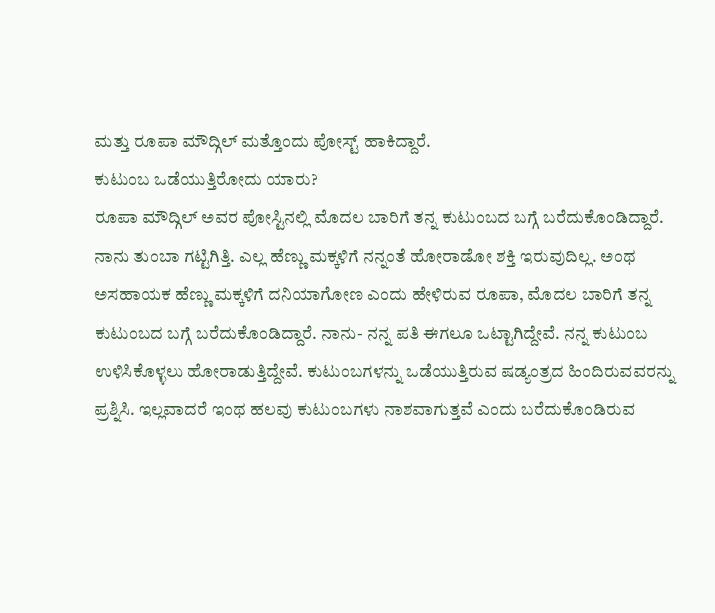ಮತ್ತು ರೂಪಾ ಮೌದ್ಗಿಲ್ ಮತ್ತೊಂದು ಪೋಸ್ಟ್ ಹಾಕಿದ್ದಾರೆ.
ಕುಟುಂಬ ಒಡೆಯುತ್ತಿರೋದು ಯಾರು?
ರೂಪಾ ಮೌದ್ಗಿಲ್ ಅವರ ಪೋಸ್ಟಿನಲ್ಲಿ ಮೊದಲ ಬಾರಿಗೆ ತನ್ನ ಕುಟುಂಬದ ಬಗ್ಗೆ ಬರೆದುಕೊಂಡಿದ್ದಾರೆ. ನಾನು ತುಂಬಾ ಗಟ್ಟಿಗಿತ್ತಿ. ಎಲ್ಲ ಹೆಣ್ಣು ಮಕ್ಕಳಿಗೆ ನನ್ನಂತೆ ಹೋರಾಡೋ ಶಕ್ತಿ ಇರುವುದಿಲ್ಲ. ಅಂಥ ಅಸಹಾಯಕ ಹೆಣ್ಣು ಮಕ್ಕಳಿಗೆ ದನಿಯಾಗೋಣ ಎಂದು ಹೇಳಿರುವ ರೂಪಾ, ಮೊದಲ ಬಾರಿಗೆ ತನ್ನ ಕುಟುಂಬದ ಬಗ್ಗೆ ಬರೆದುಕೊಂಡಿದ್ದಾರೆ. ನಾನು- ನನ್ನ ಪತಿ ಈಗಲೂ ಒಟ್ಟಾಗಿದ್ದೇವೆ. ನನ್ನ ಕುಟುಂಬ ಉಳಿಸಿಕೊಳ್ಳಲು ಹೋರಾಡುತ್ತಿದ್ದೇವೆ. ಕುಟುಂಬಗಳನ್ನು ಒಡೆಯುತ್ತಿರುವ ಷಡ್ಯಂತ್ರದ ಹಿಂದಿರುವವರನ್ನು ಪ್ರಶ್ನಿಸಿ. ಇಲ್ಲವಾದರೆ ಇಂಥ ಹಲವು ಕುಟುಂಬಗಳು ನಾಶವಾಗುತ್ತವೆ ಎಂದು ಬರೆದುಕೊಂಡಿರುವ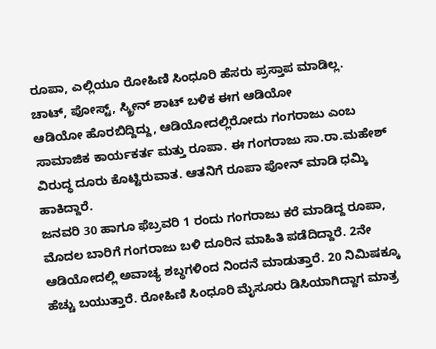ರೂಪಾ, ಎಲ್ಲಿಯೂ ರೋಹಿಣಿ ಸಿಂಧೂರಿ ಹೆಸರು ಪ್ರಸ್ತಾಪ ಮಾಡಿಲ್ಲ.
ಚಾಟ್, ಪೋಸ್ಟ್, ಸ್ಕ್ರೀನ್ ಶಾಟ್ ಬಳಿಕ ಈಗ ಆಡಿಯೋ
ಆಡಿಯೋ ಹೊರಬಿದ್ದಿದ್ದು, ಆಡಿಯೋದಲ್ಲಿರೋದು ಗಂಗರಾಜು ಎಂಬ ಸಾಮಾಜಿಕ ಕಾರ್ಯಕರ್ತ ಮತ್ತು ರೂಪಾ. ಈ ಗಂಗರಾಜು ಸಾ.ರಾ.ಮಹೇಶ್ ವಿರುದ್ಧ ದೂರು ಕೊಟ್ಟಿರುವಾತ. ಆತನಿಗೆ ರೂಪಾ ಪೋನ್ ಮಾಡಿ ಧಮ್ಕಿ ಹಾಕಿದ್ದಾರೆ.
ಜನವರಿ 30 ಹಾಗೂ ಫೆಬ್ರವರಿ 1 ರಂದು ಗಂಗರಾಜು ಕರೆ ಮಾಡಿದ್ದ ರೂಪಾ, ಮೊದಲ ಬಾರಿಗೆ ಗಂಗರಾಜು ಬಳಿ ದೂರಿನ ಮಾಹಿತಿ ಪಡೆದಿದ್ದಾರೆ. 2ನೇ ಆಡಿಯೋದಲ್ಲಿ ಅವಾಚ್ಯ ಶಬ್ಧಗಳಿಂದ ನಿಂದನೆ ಮಾಡುತ್ತಾರೆ. 20 ನಿಮಿಷಕ್ಕೂ ಹೆಚ್ಚು ಬಯುತ್ತಾರೆ. ರೋಹಿಣಿ ಸಿಂಧೂರಿ ಮೈಸೂರು ಡಿಸಿಯಾಗಿದ್ದಾಗ ಮಾತ್ರ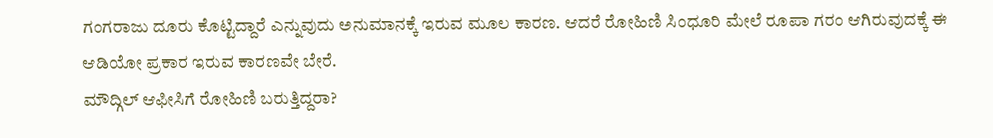ಗಂಗರಾಜು ದೂರು ಕೊಟ್ಟಿದ್ದಾರೆ ಎನ್ನುವುದು ಅನುಮಾನಕ್ಕೆ ಇರುವ ಮೂಲ ಕಾರಣ. ಆದರೆ ರೋಹಿಣಿ ಸಿಂಧೂರಿ ಮೇಲೆ ರೂಪಾ ಗರಂ ಆಗಿರುವುದಕ್ಕೆ ಈ ಆಡಿಯೋ ಪ್ರಕಾರ ಇರುವ ಕಾರಣವೇ ಬೇರೆ.
ಮೌದ್ಗಿಲ್ ಆಫೀಸಿಗೆ ರೋಹಿಣಿ ಬರುತ್ತಿದ್ದರಾ?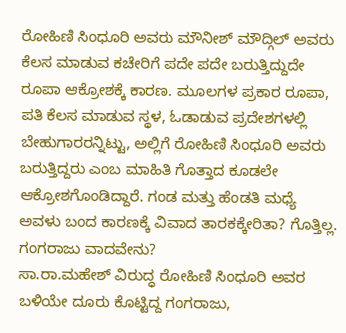ರೋಹಿಣಿ ಸಿಂಧೂರಿ ಅವರು ಮೌನೀಶ್ ಮೌದ್ಗಿಲ್ ಅವರು ಕೆಲಸ ಮಾಡುವ ಕಚೇರಿಗೆ ಪದೇ ಪದೇ ಬರುತ್ತಿದ್ದುದೇ ರೂಪಾ ಆಕ್ರೋಶಕ್ಕೆ ಕಾರಣ. ಮೂಲಗಳ ಪ್ರಕಾರ ರೂಪಾ, ಪತಿ ಕೆಲಸ ಮಾಡುವ ಸ್ಥಳ, ಓಡಾಡುವ ಪ್ರದೇಶಗಳಲ್ಲಿ ಬೇಹುಗಾರರನ್ನಿಟ್ಟು, ಅಲ್ಲಿಗೆ ರೋಹಿಣಿ ಸಿಂಧೂರಿ ಅವರು ಬರುತ್ತಿದ್ದರು ಎಂಬ ಮಾಹಿತಿ ಗೊತ್ತಾದ ಕೂಡಲೇ ಆಕ್ರೋಶಗೊಂಡಿದ್ದಾರೆ. ಗಂಡ ಮತ್ತು ಹೆಂಡತಿ ಮಧ್ಯೆ ಅವಳು ಬಂದ ಕಾರಣಕ್ಕೆ ವಿವಾದ ತಾರಕಕ್ಕೇರಿತಾ? ಗೊತ್ತಿಲ್ಲ.
ಗಂಗರಾಜು ವಾದವೇನು?
ಸಾ.ರಾ.ಮಹೇಶ್ ವಿರುದ್ಧ ರೋಹಿಣಿ ಸಿಂಧೂರಿ ಅವರ ಬಳಿಯೇ ದೂರು ಕೊಟ್ಟಿದ್ದ ಗಂಗರಾಜು,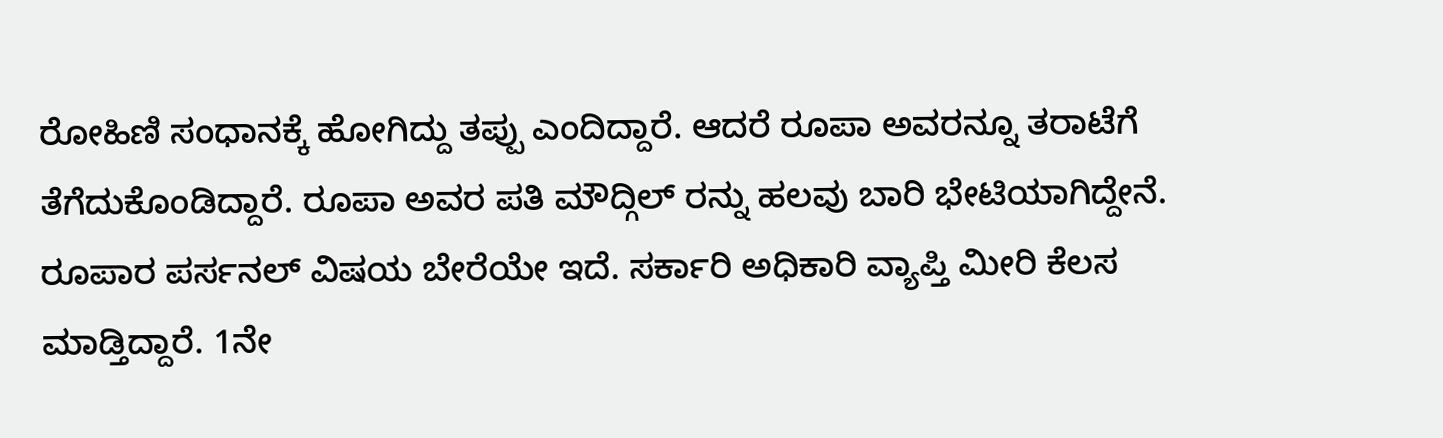ರೋಹಿಣಿ ಸಂಧಾನಕ್ಕೆ ಹೋಗಿದ್ದು ತಪ್ಪು ಎಂದಿದ್ದಾರೆ. ಆದರೆ ರೂಪಾ ಅವರನ್ನೂ ತರಾಟೆಗೆ ತೆಗೆದುಕೊಂಡಿದ್ದಾರೆ. ರೂಪಾ ಅವರ ಪತಿ ಮೌದ್ಗಿಲ್ ರನ್ನು ಹಲವು ಬಾರಿ ಭೇಟಿಯಾಗಿದ್ದೇನೆ. ರೂಪಾರ ಪರ್ಸನಲ್ ವಿಷಯ ಬೇರೆಯೇ ಇದೆ. ಸರ್ಕಾರಿ ಅಧಿಕಾರಿ ವ್ಯಾಪ್ತಿ ಮೀರಿ ಕೆಲಸ ಮಾಡ್ತಿದ್ದಾರೆ. 1ನೇ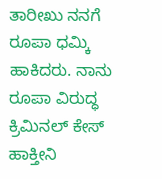ತಾರೀಖು ನನಗೆ ರೂಪಾ ಧಮ್ಕಿ ಹಾಕಿದರು. ನಾನು ರೂಪಾ ವಿರುದ್ಧ ಕ್ರಿಮಿನಲ್ ಕೇಸ್ ಹಾಕ್ತೀನಿ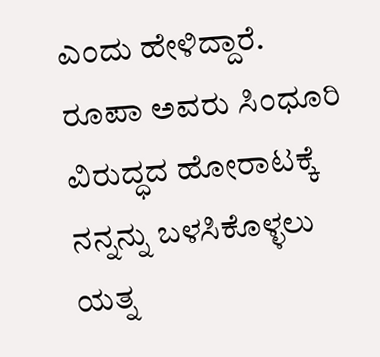ಎಂದು ಹೇಳಿದ್ದಾರೆ.
ರೂಪಾ ಅವರು ಸಿಂಧೂರಿ ವಿರುದ್ಧದ ಹೋರಾಟಕ್ಕೆ ನನ್ನನ್ನು ಬಳಸಿಕೊಳ್ಳಲು ಯತ್ನ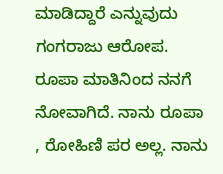ಮಾಡಿದ್ದಾರೆ ಎನ್ನುವುದು ಗಂಗರಾಜು ಆರೋಪ. ರೂಪಾ ಮಾತಿನಿಂದ ನನಗೆ ನೋವಾಗಿದೆ. ನಾನು ರೂಪಾ , ರೋಹಿಣಿ ಪರ ಅಲ್ಲ. ನಾನು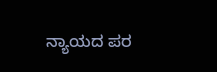ನ್ಯಾಯದ ಪರ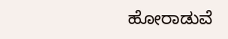ಹೋರಾಡುವೆ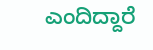ಎಂದಿದ್ದಾರೆ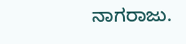ನಾಗರಾಜು.